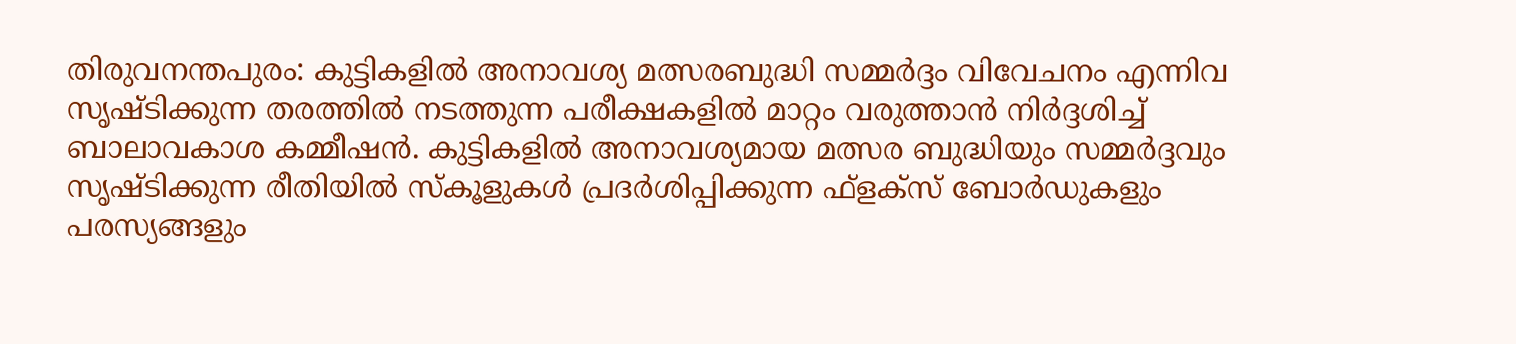തിരുവനന്തപുരം: കുട്ടികളിൽ അനാവശ്യ മത്സരബുദ്ധി സമ്മർദ്ദം വിവേചനം എന്നിവ സൃഷ്ടിക്കുന്ന തരത്തിൽ നടത്തുന്ന പരീക്ഷകളിൽ മാറ്റം വരുത്താൻ നിർദ്ദശിച്ച് ബാലാവകാശ കമ്മീഷൻ. കുട്ടികളിൽ അനാവശ്യമായ മത്സര ബുദ്ധിയും സമ്മർദ്ദവും സൃഷ്ടിക്കുന്ന രീതിയിൽ സ്കൂളുകൾ പ്രദർശിപ്പിക്കുന്ന ഫ്ളക്സ് ബോർഡുകളും പരസ്യങ്ങളും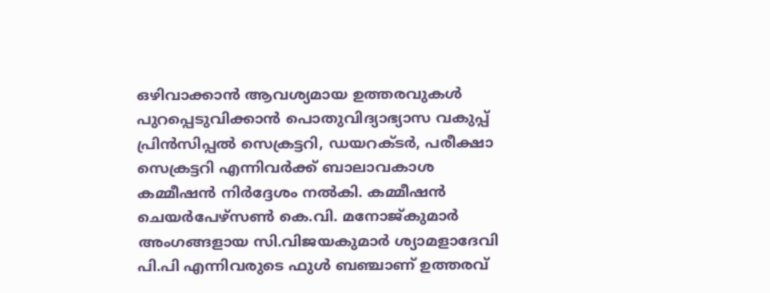ഒഴിവാക്കാൻ ആവശ്യമായ ഉത്തരവുകൾ പുറപ്പെടുവിക്കാൻ പൊതുവിദ്യാഭ്യാസ വകുപ്പ് പ്രിൻസിപ്പൽ സെക്രട്ടറി, ഡയറക്ടർ, പരീക്ഷാ സെക്രട്ടറി എന്നിവർക്ക് ബാലാവകാശ കമ്മീഷൻ നിർദ്ദേശം നൽകി. കമ്മീഷൻ ചെയർപേഴ്സൺ കെ.വി. മനോജ്കുമാർ അംഗങ്ങളായ സി.വിജയകുമാർ ശ്യാമളാദേവി പി.പി എന്നിവരുടെ ഫുൾ ബഞ്ചാണ് ഉത്തരവ്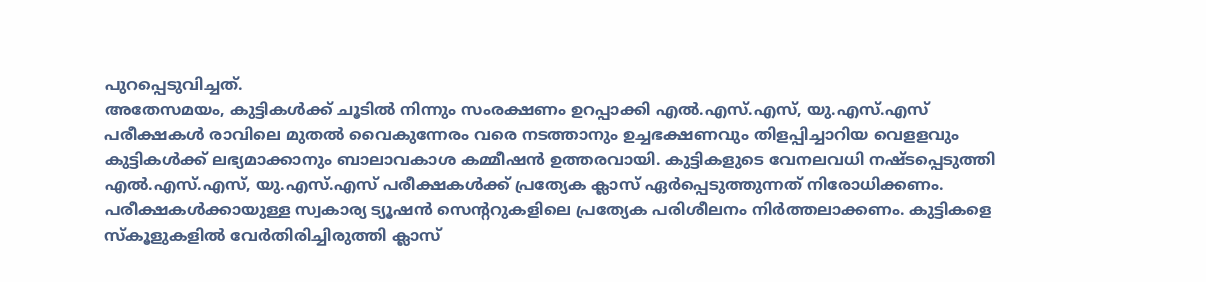പുറപ്പെടുവിച്ചത്.
അതേസമയം, കുട്ടികൾക്ക് ചൂടിൽ നിന്നും സംരക്ഷണം ഉറപ്പാക്കി എൽ.എസ്.എസ്, യു.എസ്.എസ് പരീക്ഷകൾ രാവിലെ മുതൽ വൈകുന്നേരം വരെ നടത്താനും ഉച്ചഭക്ഷണവും തിളപ്പിച്ചാറിയ വെളളവും കുട്ടികൾക്ക് ലഭ്യമാക്കാനും ബാലാവകാശ കമ്മീഷൻ ഉത്തരവായി. കുട്ടികളുടെ വേനലവധി നഷ്ടപ്പെടുത്തി എൽ.എസ്.എസ്, യു.എസ്.എസ് പരീക്ഷകൾക്ക് പ്രത്യേക ക്ലാസ് ഏർപ്പെടുത്തുന്നത് നിരോധിക്കണം. പരീക്ഷകൾക്കായുള്ള സ്വകാര്യ ട്യൂഷൻ സെന്ററുകളിലെ പ്രത്യേക പരിശീലനം നിർത്തലാക്കണം. കുട്ടികളെ സ്കൂളുകളിൽ വേർതിരിച്ചിരുത്തി ക്ലാസ്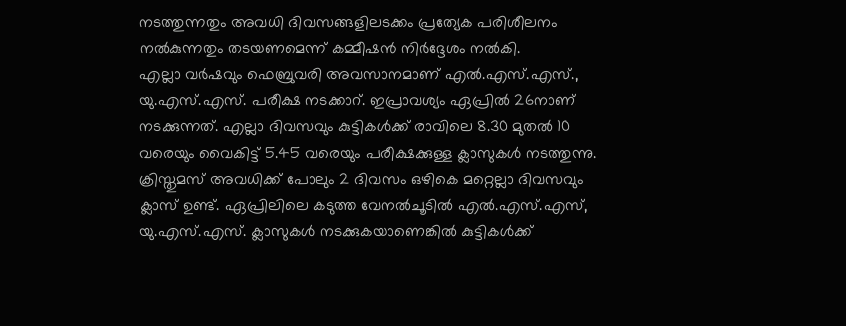നടത്തുന്നതും അവധി ദിവസങ്ങളിലടക്കം പ്രത്യേക പരിശീലനം നൽകുന്നതും തടയണമെന്ന് കമ്മീഷൻ നിർദ്ദേശം നൽകി.
എല്ലാ വർഷവും ഫെബ്രുവരി അവസാനമാണ് എൽ.എസ്.എസ്., യു.എസ്.എസ്. പരീക്ഷ നടക്കാറ്. ഇപ്രാവശ്യം ഏപ്രിൽ 26നാണ് നടക്കുന്നത്. എല്ലാ ദിവസവും കുട്ടികൾക്ക് രാവിലെ 8.30 മുതൽ 10 വരെയും വൈകിട്ട് 5.45 വരെയും പരീക്ഷക്കുള്ള ക്ലാസുകൾ നടത്തുന്നു. ക്രിസ്തുമസ് അവധിക്ക് പോലും 2 ദിവസം ഒഴികെ മറ്റെല്ലാ ദിവസവും ക്ലാസ് ഉണ്ട്. ഏപ്രിലിലെ കടുത്ത വേനൽചൂടിൽ എൽ.എസ്.എസ്, യു.എസ്.എസ്. ക്ലാസുകൾ നടക്കുകയാണെങ്കിൽ കുട്ടികൾക്ക്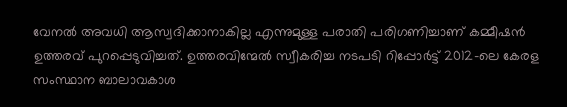വേനൽ അവധി ആസ്വദിക്കാനാകില്ല എന്നുമുള്ള പരാതി പരിഗണിച്ചാണ് കമ്മീഷൻ ഉത്തരവ് പുറപ്പെടുവിച്ചത്. ഉത്തരവിന്മേൽ സ്വീകരിച്ച നടപടി റിപ്പോർട്ട് 2012-ലെ കേരള സംസ്ഥാന ബാലാവകാശ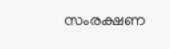സംരക്ഷണ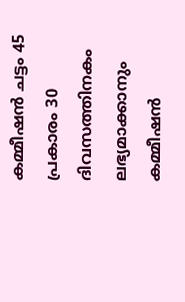കമ്മീഷൻ ചട്ടം 45 പ്രകാരം 30 ദിവസത്തിനകം ലഭ്യമാക്കാനും കമ്മീഷൻ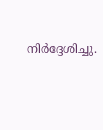നിർദ്ദേശിച്ചു.